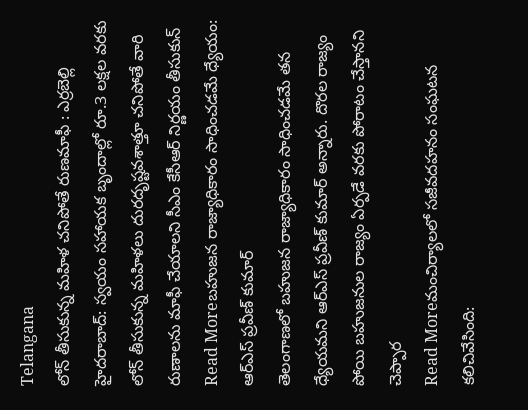Telangana
లోన్ తీసుకున్న మహిళ చనిపోతే రుణమాఫీ : ఎర్రబెల్లి
హైదరాబాద్: స్వయం సహాయక బృందాల్లో రూ.3 లక్షల వరకు లోన్ తీసుకున్న మహిళలు దురదృష్టవశాత్తూ చనిపోతే వారి రుణాలను మాఫీ చేయాలని సీఎం కేసీఆర్ నిర్ణయం తీసుకున్
Read Moreబహుజన రాజ్యాధికారం సాధించడమే ధ్యేయం: ఆర్ఎస్ ప్రవీణ్ కుమార్
తెలంగాణలో బహుజన రాజ్యాధికారం సాధించడమే తన ధ్యేయమని ఆర్ఎస్ ప్రవీణ్ కుమార్ అన్నారు. దొరల రాజ్యం పోయి బహుజనుల రాజ్యం ఏర్పడే వరకు పోరాటం చేస్తానని చెప్పార
Read Moreమంచిర్యాలలో సజీవదహనం సంఘటన కలిచివేసింది: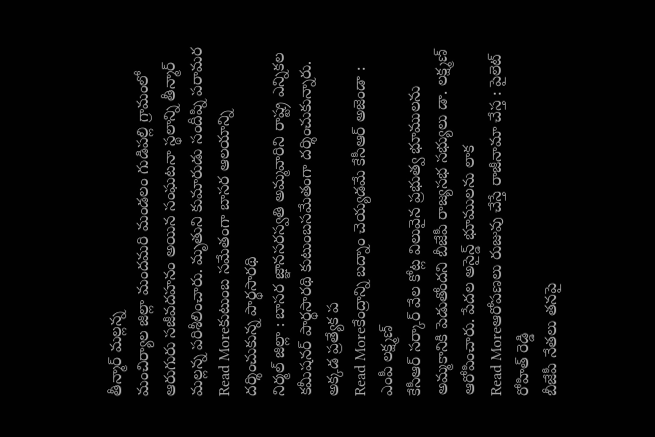తీన్మార్ మల్లన్న
మంచిర్యాల జిల్లా మందమరి మండలం గుడిపల్లి గ్రామంలో ఆరుగురు సజీవదహనం అయిన సంఘటనా స్థలాన్ని తీన్మార్ మల్లన్న పరిశీలించారు. మృతుని కుమారుడు సందీప్ని పరామర
Read Moreకుటుంబ సమేతంగా బాసర ఆలయాన్ని దర్శించుకున్న పార్థసారథి
నిర్మల్ జిల్లా : బాసర జ్ఞానసరస్వతి అమ్మవారిని రాష్ట్ర ఎన్నికల కమీషనర్ పార్థసారథి కుటుంబసమేతంగా దర్శించుకున్నారు. అక్కడ ప్రత్యేక ప
Read Moreకేంద్రాన్ని బద్నాం చెయ్యడమే కేసీఆర్ అజెండా : ఎంపీ లక్ష్మణ్
కేసీఆర్ సర్కార్ వేల కోట్ల విలువైన ప్రభుత్వ భూములను అమ్మకానికి పెడుతోందని బీజేపీ రాజ్యసభ సభ్యులు డా. లక్ష్మణ్ ఆరోపించారు. పేదల అసైన్డ్ భూములను లాక
Read Moreఆరోపణలు రుజువు చేస్తే రాజీనామా చేస్త : పైలెట్ రోహిత్ రెడ్డి
బీజేపీ నేతలు తనపై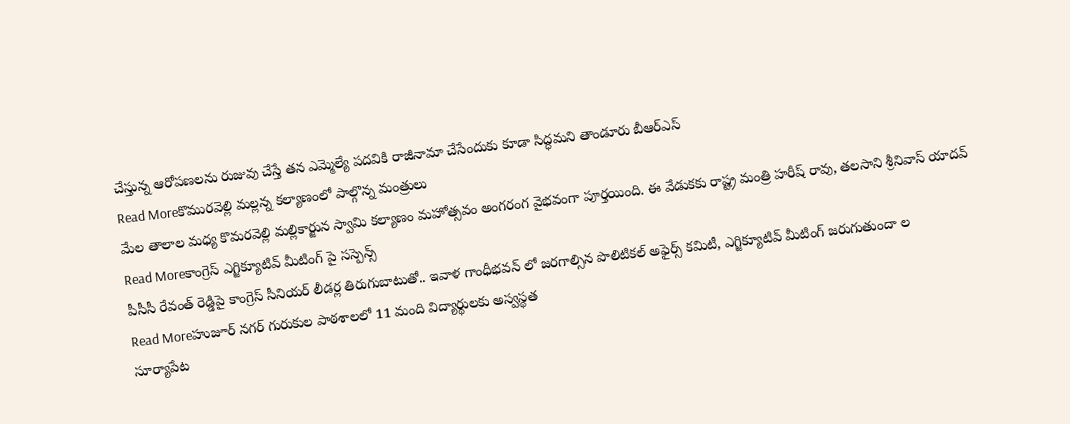చేస్తున్న ఆరోపణలను రుజువు చేస్తే తన ఎమ్మెల్యే పదవికి రాజీనామా చేసేందుకు కూడా సిద్ధమని తాండూరు బీఆర్ఎస్
Read Moreకొమురవెల్లి మల్లన్న కల్యాణంలో పాల్గొన్న మంత్రులు
మేల తాలాల మధ్య కొమరవెల్లి మల్లికార్జున స్వామి కల్యాణం మహోత్సవం అంగరంగ వైభవంగా పూర్తయింది. ఈ వేడుకకు రాష్ట్ర మంత్రి హరీష్ రావు, తలసాని శ్రీనివాస్ యాదవ్
Read Moreకాంగ్రెస్ ఎగ్జిక్యూటివ్ మీటింగ్ పై సస్పెన్స్
పీసీసీ రేవంత్ రెడ్డిపై కాంగ్రెస్ సీనియర్ లీడర్ల తిరుగుబాటుతో.. ఇవాళ గాంధీభవన్ లో జరగాల్సిన పొలిటికల్ అఫైర్స్ కమిటీ, ఎగ్జిక్యూటివ్ మీటింగ్ జరుగుతుందా ల
Read Moreహుజూర్ నగర్ గురుకుల పాఠశాలలో 11 మంది విద్యార్థులకు అస్వస్థత
సూర్యాపేట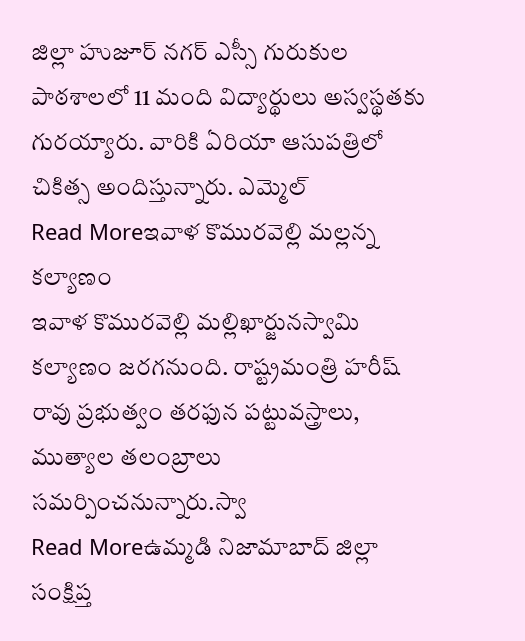జిల్లా హుజూర్ నగర్ ఎస్సీ గురుకుల పాఠశాలలో 11 మంది విద్యార్థులు అస్వస్థతకు గురయ్యారు. వారికి ఏరియా ఆసుపత్రిలో చికిత్స అందిస్తున్నారు. ఎమ్మెల్
Read Moreఇవాళ కొమురవెల్లి మల్లన్న కల్యాణం
ఇవాళ కొమురవెల్లి మల్లిఖార్జునస్వామి కల్యాణం జరగనుంది. రాష్ట్రమంత్రి హరీష్ రావు ప్రభుత్వం తరఫున పట్టువస్త్రాలు, ముత్యాల తలంబ్రాలు సమర్పించనున్నారు.స్వా
Read Moreఉమ్మడి నిజామాబాద్ జిల్లా సంక్షిప్త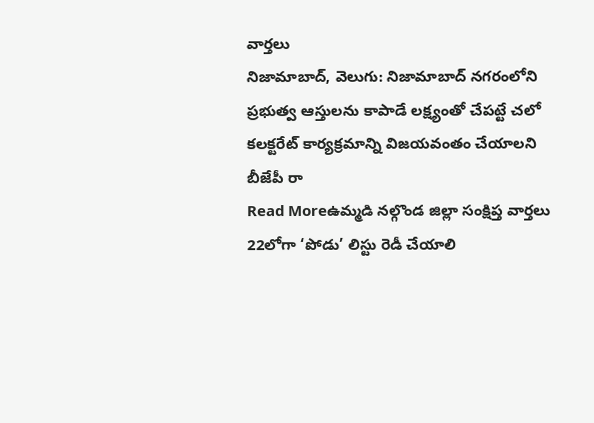వార్తలు
నిజామాబాద్, వెలుగు: నిజామాబాద్ నగరంలోని ప్రభుత్వ ఆస్తులను కాపాడే లక్ష్యంతో చేపట్టే చలో కలక్టరేట్ కార్యక్రమాన్ని విజయవంతం చేయాలని బీజేపీ రా
Read Moreఉమ్మడి నల్గొండ జిల్లా సంక్షిప్త వార్తలు
22లోగా ‘పోడు’ లిస్టు రెడీ చేయాలి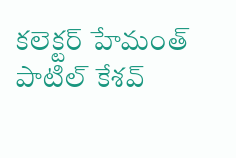కలెక్టర్ హేమంత్ పాటిల్ కేశవ్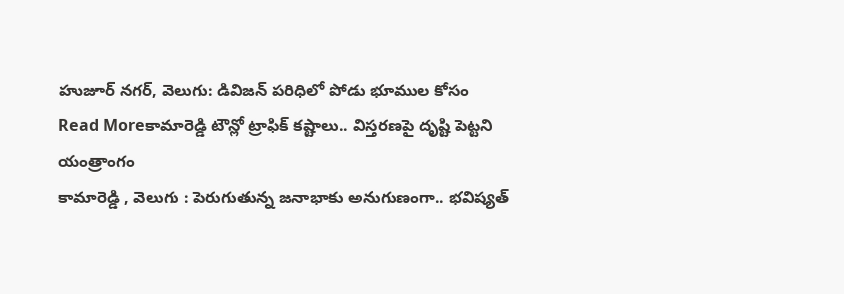హుజూర్ నగర్, వెలుగు: డివిజన్ పరిధిలో పోడు భూముల కోసం
Read Moreకామారెడ్డి టౌన్లో ట్రాఫిక్ కష్టాలు.. విస్తరణపై దృష్టి పెట్టని యంత్రాంగం
కామారెడ్డి , వెలుగు : పెరుగుతున్న జనాభాకు అనుగుణంగా.. భవిష్యత్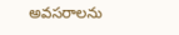అవసరాలను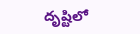దృష్టిలో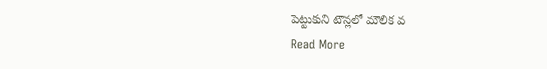పెట్టుకుని టౌన్లలో మౌలిక వ
Read More